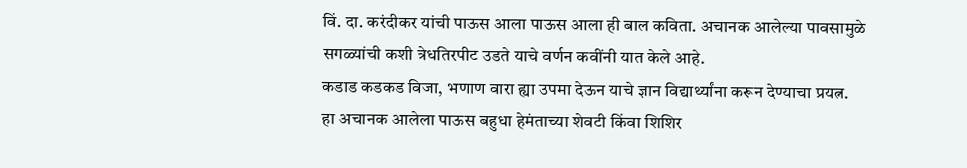विं. दा. करंदीकर यांची पाऊस आला पाऊस आला ही बाल कविता. अचानक आलेल्या पावसामुळे सगळ्यांची कशी त्रेधतिरपीट उडते याचे वर्णन कवींनी यात केले आहे.
कडाड कडकड विजा, भणाण वारा ह्या उपमा देऊन याचे ज्ञान विद्यार्थ्यांना करून देण्याचा प्रयत्न.
हा अचानक आलेला पाऊस बहुधा हेमंताच्या शेवटी किंवा शिशिर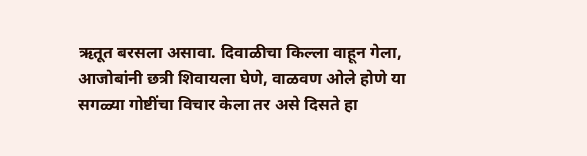ऋतूत बरसला असावा. दिवाळीचा किल्ला वाहून गेला, आजोबांनी छत्री शिवायला घेणे, वाळवण ओले होणे या सगळ्या गोष्टींचा विचार केला तर असे दिसते हा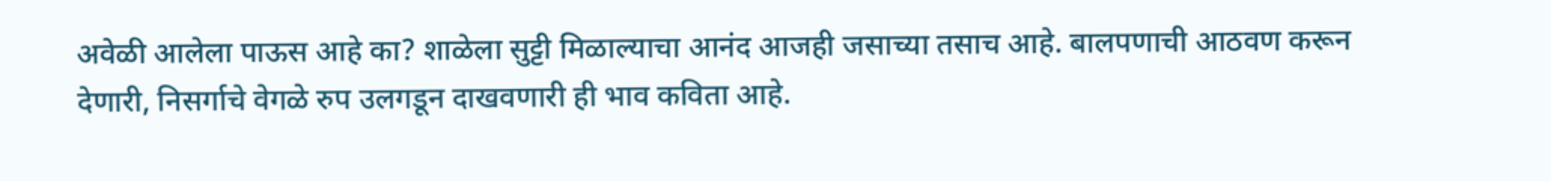अवेळी आलेला पाऊस आहे का? शाळेला सुट्टी मिळाल्याचा आनंद आजही जसाच्या तसाच आहे. बालपणाची आठवण करून देणारी, निसर्गाचे वेगळे रुप उलगडून दाखवणारी ही भाव कविता आहे.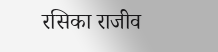रसिका राजीव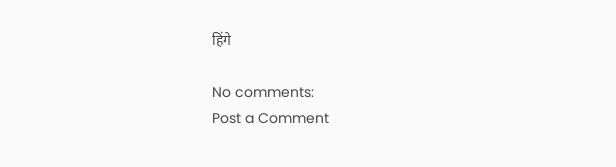हिंगे

No comments:
Post a Comment